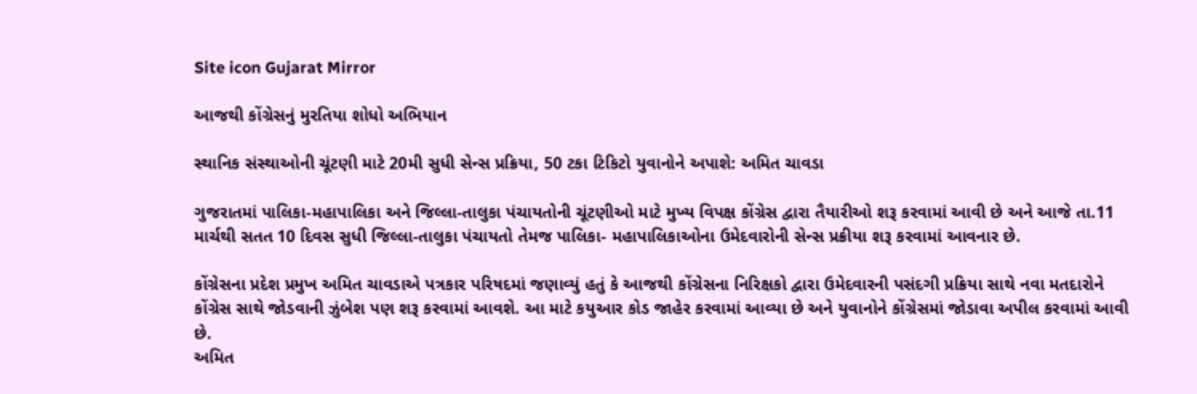Site icon Gujarat Mirror

આજથી કોંગ્રેસનું મુરતિયા શોધો અભિયાન

સ્થાનિક સંસ્થાઓની ચૂંટણી માટે 20મી સુધી સેન્સ પ્રક્રિયા, 50 ટકા ટિકિટો યુવાનોને અપાશે: અમિત ચાવડા

ગુજરાતમાં પાલિકા-મહાપાલિકા અને જિલ્લા-તાલુકા પંચાયતોની ચૂંટણીઓ માટે મુખ્ય વિપક્ષ કોંગ્રેસ દ્વારા તૈયારીઓ શરૂ કરવામાં આવી છે અને આજે તા.11 માર્ચથી સતત 10 દિવસ સુધી જિલ્લા-તાલુકા પંચાયતો તેમજ પાલિકા- મહાપાલિકાઓના ઉમેદવારોની સેન્સ પ્રક્રીયા શરૂ કરવામાં આવનાર છે.

કોંગ્રેસના પ્રદેશ પ્રમુખ અમિત ચાવડાએ પત્રકાર પરિષદમાં જણાવ્યું હતું કે આજથી કોંગ્રેસના નિરિક્ષકો દ્વારા ઉમેદવારની પસંદગી પ્રક્રિયા સાથે નવા મતદારોને કોંગ્રેસ સાથે જોડવાની ઝુંબેશ પણ શરૂ કરવામાં આવશે. આ માટે કયુઆર કોડ જાહેર કરવામાં આવ્યા છે અને યુવાનોને કોંગ્રેસમાં જોડાવા અપીલ કરવામાં આવી છે.
અમિત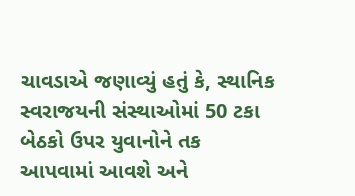ચાવડાએ જણાવ્યું હતું કે, સ્થાનિક સ્વરાજયની સંસ્થાઓમાં 50 ટકા બેઠકો ઉપર યુવાનોને તક આપવામાં આવશે અને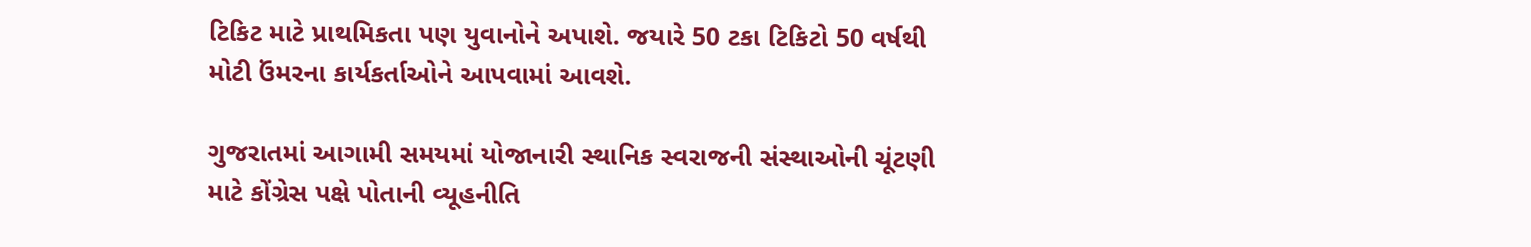ટિકિટ માટે પ્રાથમિકતા પણ યુવાનોને અપાશે. જયારે 50 ટકા ટિકિટો 50 વર્ષથી મોટી ઉંમરના કાર્યકર્તાઓને આપવામાં આવશે.

ગુજરાતમાં આગામી સમયમાં યોજાનારી સ્થાનિક સ્વરાજની સંસ્થાઓની ચૂંટણી માટે કોંગ્રેસ પક્ષે પોતાની વ્યૂહનીતિ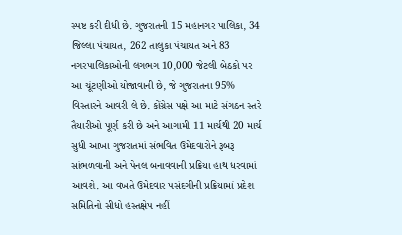સ્પષ્ટ કરી દીધી છે. ગુજરાતની 15 મહાનગર પાલિકા, 34 જિલ્લા પંચાયત, 262 તાલુકા પંચાયત અને 83 નગરપાલિકાઓની લગભગ 10,000 જેટલી બેઠકો પર આ ચૂંટણીઓ યોજાવાની છે, જે ગુજરાતના 95% વિસ્તારને આવરી લે છે. કોંગ્રેસ પક્ષે આ માટે સંગઠન સ્તરે તૈયારીઓ પૂર્ણ કરી છે અને આગામી 11 માર્ચથી 20 માર્ચ સુધી આખા ગુજરાતમાં સંભવિત ઉમેદવારોને રૂબરૂ સાંભળવાની અને પેનલ બનાવવાની પ્રક્રિયા હાથ ધરવામાં આવશે. આ વખતે ઉમેદવાર પસંદગીની પ્રક્રિયામાં પ્રદેશ સમિતિનો સીધો હસ્તક્ષેપ નહીં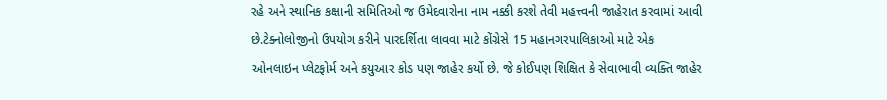રહે અને સ્થાનિક કક્ષાની સમિતિઓ જ ઉમેદવારોના નામ નક્કી કરશે તેવી મહત્ત્વની જાહેરાત કરવામાં આવી છે.ટેક્નોલોજીનો ઉપયોગ કરીને પારદર્શિતા લાવવા માટે કોંગ્રેસે 15 મહાનગરપાલિકાઓ માટે એક ઓનલાઇન પ્લેટફોર્મ અને કયુઆર કોડ પણ જાહેર કર્યો છે. જે કોઈપણ શિક્ષિત કે સેવાભાવી વ્યક્તિ જાહેર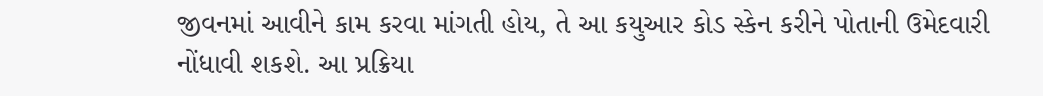જીવનમાં આવીને કામ કરવા માંગતી હોય, તે આ કયુઆર કોડ સ્કેન કરીને પોતાની ઉમેદવારી નોંધાવી શકશે. આ પ્રક્રિયા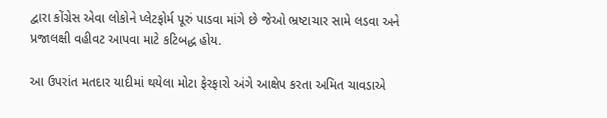દ્વારા કોંગ્રેસ એવા લોકોને પ્લેટફોર્મ પૂરું પાડવા માંગે છે જેઓ ભ્રષ્ટાચાર સામે લડવા અને પ્રજાલક્ષી વહીવટ આપવા માટે કટિબદ્ધ હોય.

આ ઉપરાંત મતદાર યાદીમાં થયેલા મોટા ફેરફારો અંગે આક્ષેપ કરતા અમિત ચાવડાએ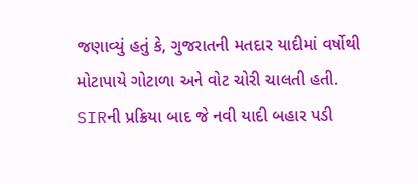જણાવ્યું હતું કે, ગુજરાતની મતદાર યાદીમાં વર્ષોથી મોટાપાયે ગોટાળા અને વોટ ચોરી ચાલતી હતી. SIRની પ્રક્રિયા બાદ જે નવી યાદી બહાર પડી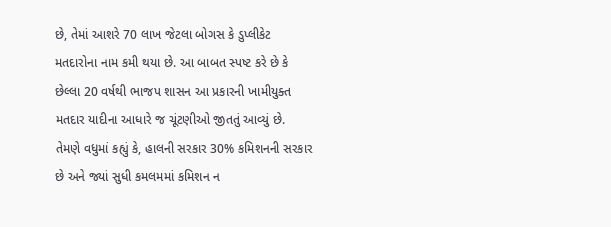છે, તેમાં આશરે 70 લાખ જેટલા બોગસ કે ડુપ્લીકેટ મતદારોના નામ કમી થયા છે. આ બાબત સ્પષ્ટ કરે છે કે છેલ્લા 20 વર્ષથી ભાજપ શાસન આ પ્રકારની ખામીયુક્ત મતદાર યાદીના આધારે જ ચૂંટણીઓ જીતતું આવ્યું છે. તેમણે વધુમાં કહ્યું કે, હાલની સરકાર 30% કમિશનની સરકાર છે અને જ્યાં સુધી કમલમમાં કમિશન ન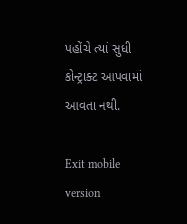પહોંચે ત્યાં સુધી કોન્ટ્રાક્ટ આપવામાં આવતા નથી.

Exit mobile version